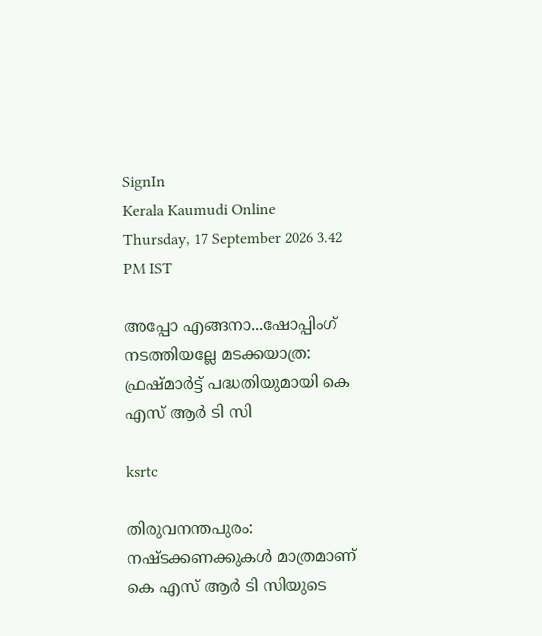SignIn
Kerala Kaumudi Online
Thursday, 17 September 2026 3.42 PM IST

അപ്പോ എങ്ങനാ...ഷോപ്പിംഗ് നടത്തിയല്ലേ മടക്കയാത്ര: ഫ്രഷ്‌മാർട്ട് പദ്ധതിയുമായി കെ എസ് ആർ ടി സി

ksrtc

തിരുവനന്തപുരം: നഷ്ടക്കണക്കുകൾ മാത്രമാണ് കെ എസ് ആർ ടി സിയുടെ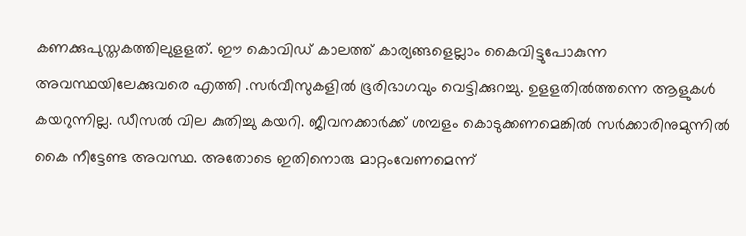കണക്കുപുസ്തകത്തിലുളളത്. ഈ കൊവിഡ് കാലത്ത് കാര്യങ്ങളെല്ലാം കൈവിട്ടുപോകുന്ന അവസ്ഥയിലേക്കുവരെ എത്തി .സർവീസുകളിൽ ഭൂരിഭാഗവും വെട്ടിക്കുറച്ചു. ഉളളതിൽത്തന്നെ ആളുകൾ കയറുന്നില്ല. ഡീസൽ വില കുതിച്ചു കയറി. ജീവനക്കാർക്ക് ശമ്പളം കൊടുക്കണമെങ്കിൽ സർക്കാരിനുമുന്നിൽ കൈ നീട്ടേണ്ട അവസ്ഥ. അതോടെ ഇതിനൊരു മാറ്റംവേണമെന്ന്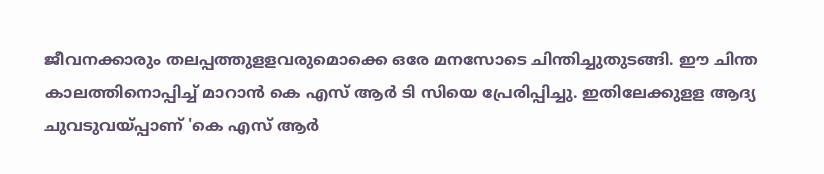ജീവനക്കാരും തലപ്പത്തുളളവരുമൊക്കെ ഒരേ മനസോടെ ചിന്തിച്ചുതുടങ്ങി. ഈ ചിന്ത കാലത്തിനൊപ്പിച്ച് മാറാൻ കെ എസ് ആർ ടി സിയെ പ്രേരിപ്പിച്ചു. ഇതിലേക്കുളള ആദ്യ ചുവടുവയ്പ്പാണ് 'കെ എസ് ആർ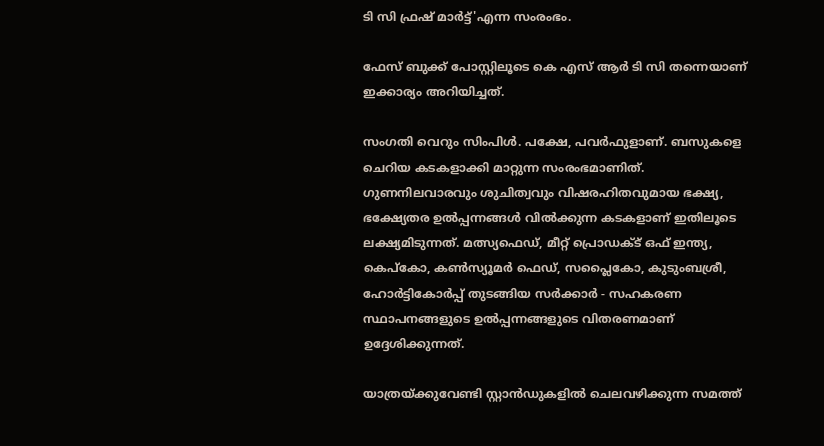ടി സി ഫ്രഷ് മാർട്ട്'എന്ന സംരംഭം.

ഫേസ് ബുക്ക് പോസ്റ്റിലൂടെ കെ എസ് ആർ ടി സി തന്നെയാണ് ഇക്കാര്യം അറിയിച്ചത്.

സംഗതി വെറും സിംപിൾ. പക്ഷേ, പവർഫുളാണ്. ബസുകളെ ചെറിയ കടകളാക്കി മാറ്റുന്ന സംരംഭമാണിത്. ഗുണനിലവാരവും ശുചിത്വവും വിഷരഹിതവുമായ ഭക്ഷ്യ, ഭക്ഷ്യേതര ഉൽപ്പന്നങ്ങൾ വിൽക്കുന്ന കടകളാണ് ഇതിലൂടെ ലക്ഷ്യമിടുന്നത്. മത്സ്യഫെഡ്, മീറ്റ് പ്രൊഡക്ട് ഒഫ് ഇന്ത്യ, കെപ്കോ, കൺസ്യൂമർ ഫെഡ്, സപ്ലൈകോ, കുടുംബശ്രീ, ഹോർട്ടികോർപ്പ് തുടങ്ങിയ സർക്കാർ - സഹകരണ സ്ഥാപനങ്ങളുടെ ഉൽപ്പന്നങ്ങളുടെ വിതരണമാണ് ഉദ്ദേശിക്കുന്നത്.

യാത്രയ്ക്കുവേണ്ടി സ്റ്റാൻഡുകളിൽ ചെലവഴിക്കുന്ന സമത്ത്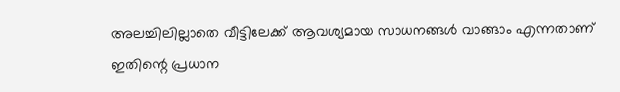അലച്ചിലില്ലാതെ വീട്ടിലേക്ക് ആവശ്യമായ സാധനങ്ങൾ വാങ്ങാം എന്നതാണ് ഇതിന്റെ പ്രധാന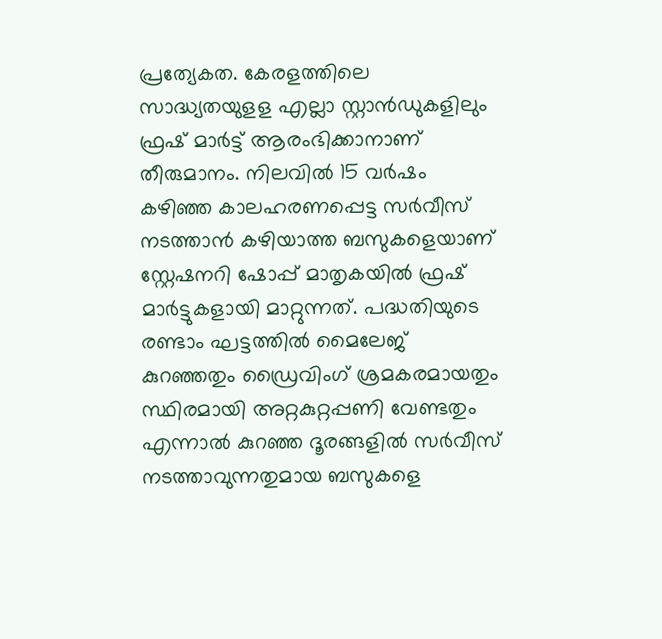പ്രത്യേകത. കേരളത്തിലെ സാദ്ധ്യതയുളള എല്ലാ സ്റ്റാൻഡുകളിലും ഫ്രഷ് മാർട്ട് ആരംഭിക്കാനാണ് തീരുമാനം. നിലവിൽ 15 വർഷം കഴിഞ്ഞ കാലഹരണപ്പെട്ട സർവീസ് നടത്താൻ കഴിയാത്ത ബസുകളെയാണ് സ്റ്റേഷനറി ഷോപ്പ് മാതൃകയിൽ ഫ്രഷ് മാർട്ടുകളായി മാറ്റുന്നത്. പദ്ധതിയുടെ രണ്ടാം ഘട്ടത്തിൽ മൈലേജ് കുറഞ്ഞതും ഡ്രൈവിംഗ് ശ്രമകരമായതും സ്ഥിരമായി അറ്റകുറ്റപ്പണി വേണ്ടതും എന്നാൽ കുറഞ്ഞ ദൂരങ്ങളിൽ സർവീസ് നടത്താവുന്നതുമായ ബസുകളെ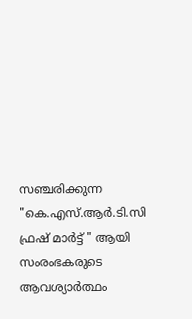സഞ്ചരിക്കുന്ന "കെ.എസ്.ആർ.ടി.സി ഫ്രഷ് മാർട്ട് " ആയി സംരംഭകരുടെ ആവശ്യാർത്ഥം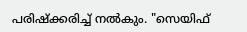പരിഷ്ക്കരിച്ച് നൽകും. "സെയിഫ്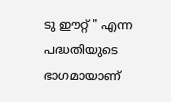ടു ഈറ്റ് " എന്ന പദ്ധതിയുടെ ഭാഗമായാണ്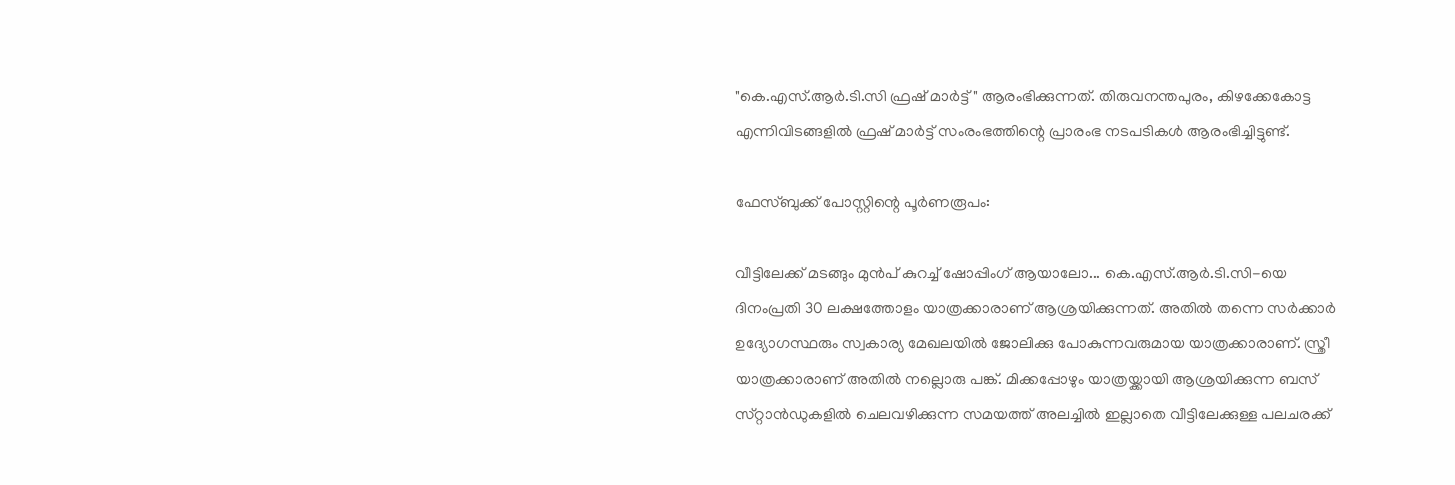"കെ.എസ്.ആർ.ടി.സി ഫ്രഷ് മാർട്ട് " ആരംഭിക്കുന്നത്. തിരുവനന്തപുരം, കിഴക്കേകോട്ട എന്നിവിടങ്ങളിൽ ഫ്രഷ് മാർട്ട് സംരംഭത്തിന്റെ പ്രാരംഭ നടപടികൾ ആരംഭിച്ചിട്ടുണ്ട്.

ഫേസ്ബുക്ക് പോസ്റ്റിന്റെ പൂർണരൂപം:

വീട്ടിലേക്ക് മടങ്ങും മുൻപ് കുറച്ച് ഷോപ്പിംഗ് ആയാലോ... കെ.എസ്.ആർ.ടി.സി-യെ ദിനംപ്രതി 30 ലക്ഷത്തോളം യാത്രക്കാരാണ് ആശ്രയിക്കുന്നത്. അതിൽ തന്നെ സർക്കാർ ഉദ്യോഗസ്ഥരും സ്വകാര്യ മേഖലയിൽ ജോലിക്കു പോകുന്നവരുമായ യാത്രക്കാരാണ്. സ്ത്രീ യാത്രക്കാരാണ് അതിൽ നല്ലൊരു പങ്ക്. മിക്കപ്പോഴും യാത്രയ്ക്കായി ആശ്രയിക്കുന്ന ബസ് സ്‌റ്റാൻഡുകളിൽ ചെലവഴിക്കുന്ന സമയത്ത് അലച്ചിൽ ഇല്ലാതെ വീട്ടിലേക്കുള്ള പലചരക്ക്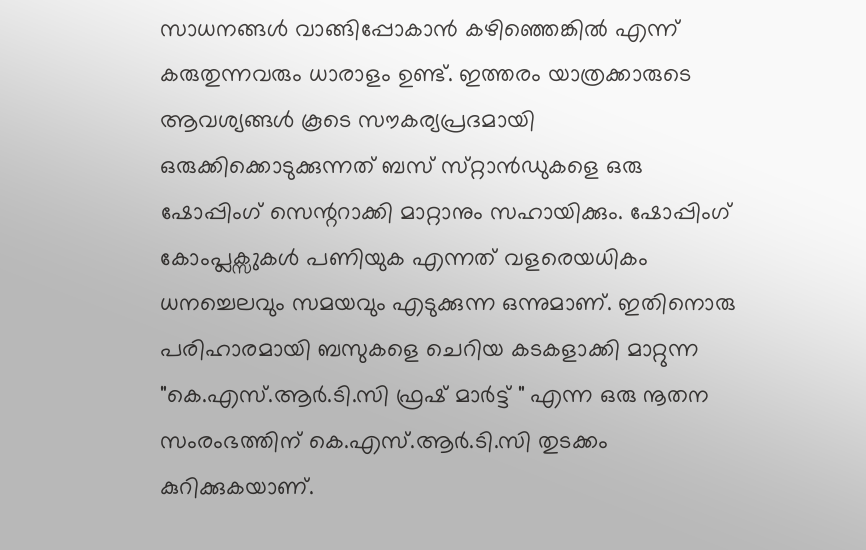സാധനങ്ങൾ വാങ്ങിപ്പോകാൻ കഴിഞ്ഞെങ്കിൽ എന്ന് കരുതുന്നവരും ധാരാളം ഉണ്ട്. ഇത്തരം യാത്രക്കാരുടെ ആവശ്യങ്ങൾ കൂടെ സൗകര്യപ്രദമായി ഒരുക്കിക്കൊടുക്കുന്നത് ബസ് സ്‌റ്റാൻഡുകളെ ഒരു ഷോപ്പിംഗ് സെന്ററാക്കി മാറ്റാനും സഹായിക്കും. ഷോപ്പിംഗ് കോംപ്ലക്സുകൾ പണിയുക എന്നത് വളരെയധികം ധനച്ചെലവും സമയവും എടുക്കുന്ന ഒന്നുമാണ്. ഇതിനൊരു പരിഹാരമായി ബസുകളെ ചെറിയ കടകളാക്കി മാറ്റുന്ന "കെ.എസ്.ആർ.ടി.സി ഫ്രഷ് മാർട്ട് " എന്ന ഒരു നൂതന സംരംഭത്തിന് കെ.എസ്.ആർ.ടി.സി തുടക്കം കുറിക്കുകയാണ്.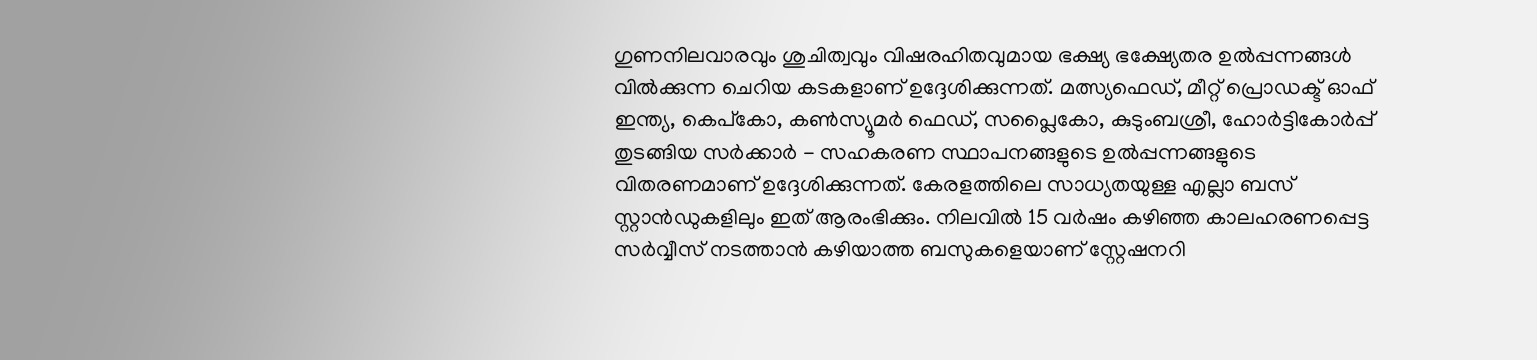ഗുണനിലവാരവും ശുചിത്വവും വിഷരഹിതവുമായ ഭക്ഷ്യ ഭക്ഷ്യേതര ഉൽപ്പന്നങ്ങൾ വിൽക്കുന്ന ചെറിയ കടകളാണ് ഉദ്ദേശിക്കുന്നത്. മത്സ്യഫെഡ്, മീറ്റ് പ്രൊഡക്ട് ഓഫ് ഇന്ത്യ, കെപ്കോ, കൺസ്യൂമർ ഫെഡ്, സപ്ലൈകോ, കുടുംബശ്രീ, ഹോർട്ടികോർപ്പ് തുടങ്ങിയ സർക്കാർ - സഹകരണ സ്ഥാപനങ്ങളുടെ ഉൽപ്പന്നങ്ങളുടെ വിതരണമാണ് ഉദ്ദേശിക്കുന്നത്. കേരളത്തിലെ സാധ്യതയുള്ള എല്ലാ ബസ് സ്റ്റാൻഡുകളിലും ഇത് ആരംഭിക്കും. നിലവിൽ 15 വർഷം കഴിഞ്ഞ കാലഹരണപ്പെട്ട സർവ്വീസ് നടത്താൻ കഴിയാത്ത ബസുകളെയാണ് സ്റ്റേഷനറി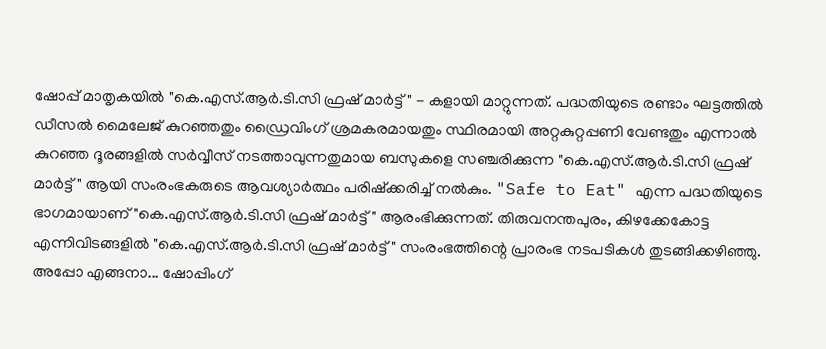ഷോപ്പ് മാതൃകയിൽ "കെ.എസ്.ആർ.ടി.സി ഫ്രഷ് മാർട്ട് " - കളായി മാറ്റുന്നത്. പദ്ധതിയുടെ രണ്ടാം ഘട്ടത്തിൽ ഡീസൽ മൈലേജ് കുറഞ്ഞതും ഡ്രൈവിംഗ് ശ്രമകരമായതും സ്ഥിരമായി അറ്റകുറ്റപ്പണി വേണ്ടതും എന്നാൽ കുറഞ്ഞ ദൂരങ്ങളിൽ സർവ്വീസ് നടത്താവുന്നതുമായ ബസുകളെ സഞ്ചരിക്കുന്ന "കെ.എസ്.ആർ.ടി.സി ഫ്രഷ് മാർട്ട് " ആയി സംരംഭകരുടെ ആവശ്യാർത്ഥം പരിഷ്ക്കരിച്ച് നൽകും. "Safe to Eat" എന്ന പദ്ധതിയുടെ ഭാഗമായാണ് "കെ.എസ്.ആർ.ടി.സി ഫ്രഷ് മാർട്ട് " ആരംഭിക്കുന്നത്. തിരുവനന്തപുരം, കിഴക്കേകോട്ട എന്നിവിടങ്ങളിൽ "കെ.എസ്.ആർ.ടി.സി ഫ്രഷ് മാർട്ട് " സംരംഭത്തിന്റെ പ്രാരംഭ നടപടികൾ തുടങ്ങിക്കഴിഞ്ഞു. അപ്പോ എങ്ങനാ... ഷോപ്പിംഗ്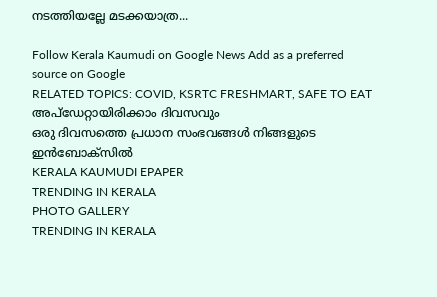നടത്തിയല്ലേ മടക്കയാത്ര...

Follow Kerala Kaumudi on Google News Add as a preferred source on Google
RELATED TOPICS: COVID, KSRTC FRESHMART, SAFE TO EAT
അപ്ഡേറ്റായിരിക്കാം ദിവസവും
ഒരു ദിവസത്തെ പ്രധാന സംഭവങ്ങൾ നിങ്ങളുടെ ഇൻബോക്സിൽ
KERALA KAUMUDI EPAPER
TRENDING IN KERALA
PHOTO GALLERY
TRENDING IN KERALA